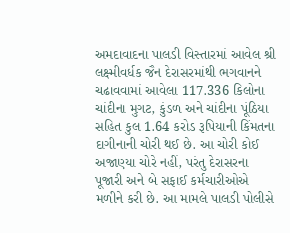અમદાવાદના પાલડી વિસ્તારમાં આવેલ શ્રી લક્ષ્મીવર્ધક જૈન દેરાસરમાંથી ભગવાનને ચઢાવવામાં આવેલા 117.336 કિલોના ચાંદીના મુગટ, કુંડળ અને ચાંદીના પૂંઠિયા સહિત કુલ 1.64 કરોડ રૂપિયાની કિંમતના દાગીનાની ચોરી થઈ છે. આ ચોરી કોઈ અજાણ્યા ચોરે નહીં, પરંતુ દેરાસરના પૂજારી અને બે સફાઈ કર્મચારીઓએ મળીને કરી છે. આ મામલે પાલડી પોલીસે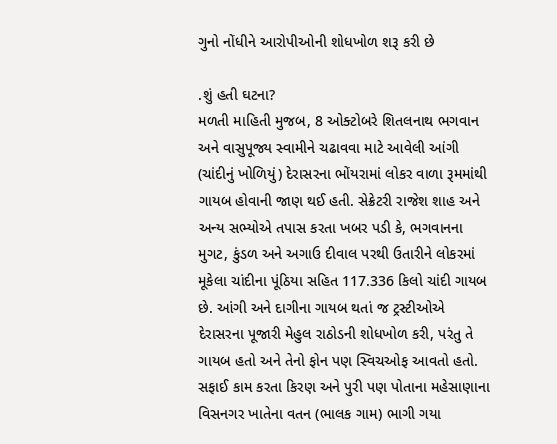ગુનો નોંધીને આરોપીઓની શોધખોળ શરૂ કરી છે

.શું હતી ઘટના?
મળતી માહિતી મુજબ, 8 ઓક્ટોબરે શિતલનાથ ભગવાન અને વાસુપૂજ્ય સ્વામીને ચઢાવવા માટે આવેલી આંગી (ચાંદીનું ખોળિયું) દેરાસરના ભોંયરામાં લોકર વાળા રૂમમાંથી ગાયબ હોવાની જાણ થઈ હતી. સેક્રેટરી રાજેશ શાહ અને અન્ય સભ્યોએ તપાસ કરતા ખબર પડી કે, ભગવાનના મુગટ, કુંડળ અને અગાઉ દીવાલ પરથી ઉતારીને લોકરમાં મૂકેલા ચાંદીના પૂંઠિયા સહિત 117.336 કિલો ચાંદી ગાયબ છે. આંગી અને દાગીના ગાયબ થતાં જ ટ્રસ્ટીઓએ દેરાસરના પૂજારી મેહુલ રાઠોડની શોધખોળ કરી, પરંતુ તે ગાયબ હતો અને તેનો ફોન પણ સ્વિચઓફ આવતો હતો. સફાઈ કામ કરતા કિરણ અને પુરી પણ પોતાના મહેસાણાના વિસનગર ખાતેના વતન (ભાલક ગામ) ભાગી ગયા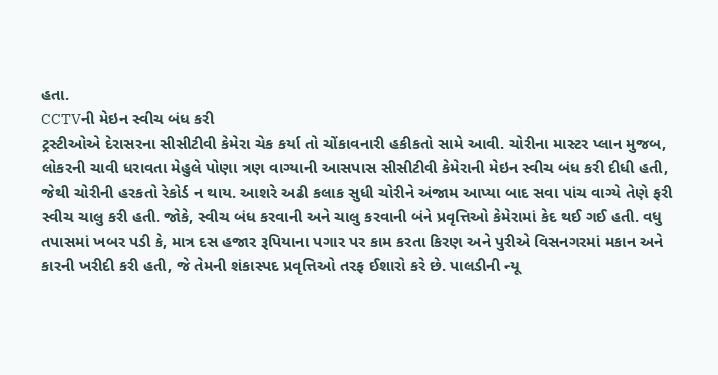હતા.
CCTVની મેઇન સ્વીચ બંધ કરી
ટ્રસ્ટીઓએ દેરાસરના સીસીટીવી કેમેરા ચેક કર્યા તો ચોંકાવનારી હકીકતો સામે આવી. ચોરીના માસ્ટર પ્લાન મુજબ, લોકરની ચાવી ધરાવતા મેહુલે પોણા ત્રણ વાગ્યાની આસપાસ સીસીટીવી કેમેરાની મેઇન સ્વીચ બંધ કરી દીધી હતી, જેથી ચોરીની હરકતો રેકોર્ડ ન થાય. આશરે અઢી કલાક સુધી ચોરીને અંજામ આપ્યા બાદ સવા પાંચ વાગ્યે તેણે ફરી સ્વીચ ચાલુ કરી હતી. જોકે, સ્વીચ બંધ કરવાની અને ચાલુ કરવાની બંને પ્રવૃત્તિઓ કેમેરામાં કેદ થઈ ગઈ હતી. વધુ તપાસમાં ખબર પડી કે, માત્ર દસ હજાર રૂપિયાના પગાર પર કામ કરતા કિરણ અને પુરીએ વિસનગરમાં મકાન અને કારની ખરીદી કરી હતી, જે તેમની શંકાસ્પદ પ્રવૃત્તિઓ તરફ ઈશારો કરે છે. પાલડીની ન્યૂ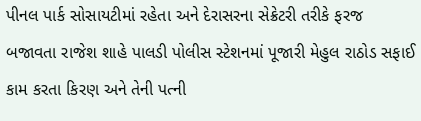પીનલ પાર્ક સોસાયટીમાં રહેતા અને દેરાસરના સેક્રેટરી તરીકે ફરજ બજાવતા રાજેશ શાહે પાલડી પોલીસ સ્ટેશનમાં પૂજારી મેહુલ રાઠોડ સફાઈ કામ કરતા કિરણ અને તેની પત્ની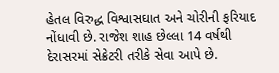હેતલ વિરુદ્ધ વિશ્વાસઘાત અને ચોરીની ફરિયાદ નોંધાવી છે. રાજેશ શાહ છેલ્લા 14 વર્ષથી દેરાસરમાં સેક્રેટરી તરીકે સેવા આપે છે.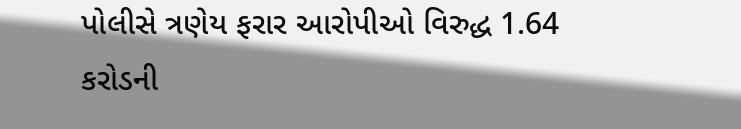પોલીસે ત્રણેય ફરાર આરોપીઓ વિરુદ્ધ 1.64 કરોડની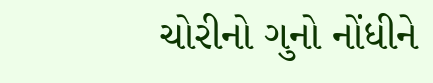ચોરીનો ગુનો નોંધીને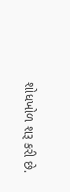શોધખોળ શરૂ કરી છે.